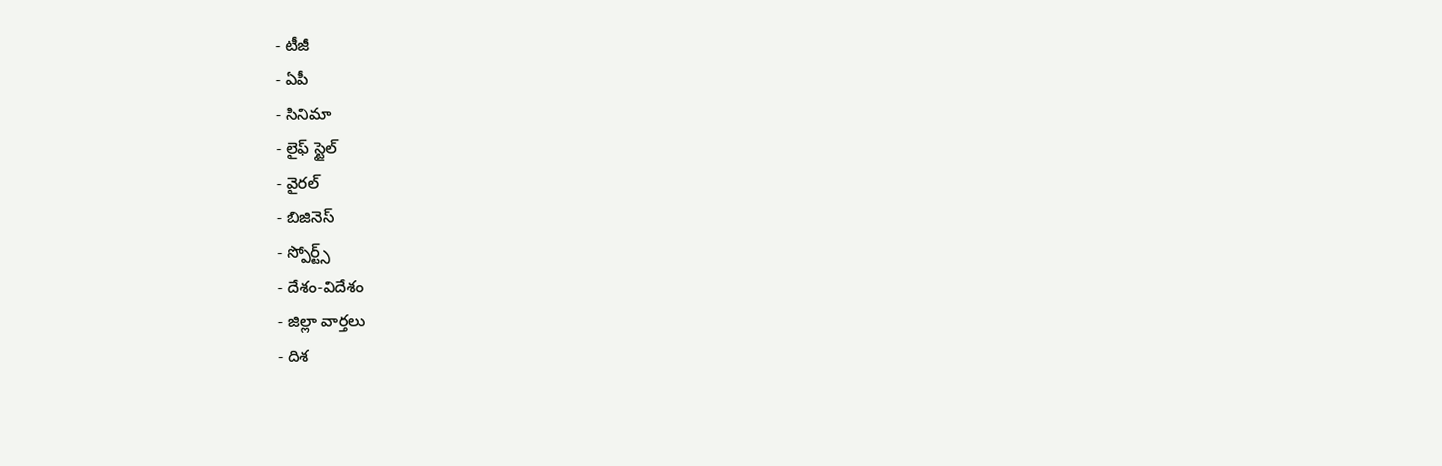- టీజీ
- ఏపీ
- సినిమా
- లైఫ్ స్టైల్
- వైరల్
- బిజినెస్
- స్పోర్ట్స్
- దేశం-విదేశం
- జిల్లా వార్తలు
- దిశ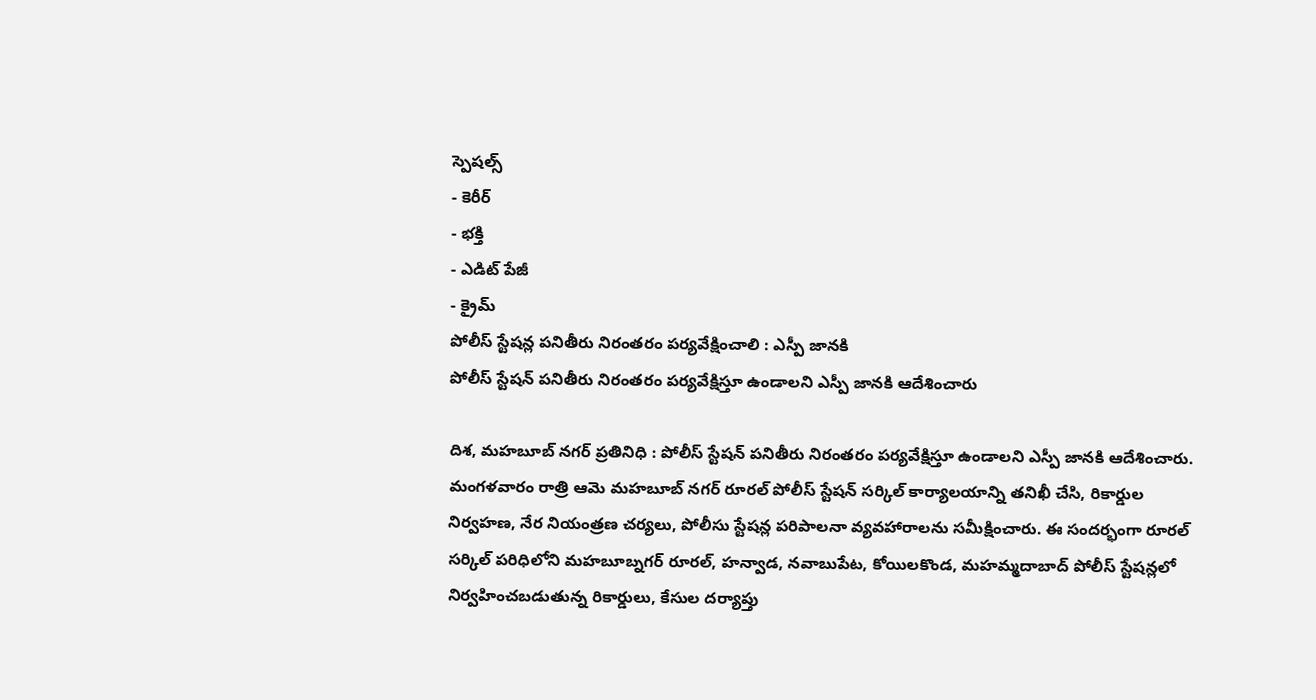స్పెషల్స్
- కెరీర్
- భక్తి
- ఎడిట్ పేజీ
- క్రైమ్
పోలీస్ స్టేషన్ల పనితీరు నిరంతరం పర్యవేక్షించాలి : ఎస్పీ జానకి
పోలీస్ స్టేషన్ పనితీరు నిరంతరం పర్యవేక్షిస్తూ ఉండాలని ఎస్పీ జానకి ఆదేశించారు

దిశ, మహబూబ్ నగర్ ప్రతినిధి : పోలీస్ స్టేషన్ పనితీరు నిరంతరం పర్యవేక్షిస్తూ ఉండాలని ఎస్పీ జానకి ఆదేశించారు. మంగళవారం రాత్రి ఆమె మహబూబ్ నగర్ రూరల్ పోలీస్ స్టేషన్ సర్కిల్ కార్యాలయాన్ని తనిఖీ చేసి, రికార్డుల నిర్వహణ, నేర నియంత్రణ చర్యలు, పోలీసు స్టేషన్ల పరిపాలనా వ్యవహారాలను సమీక్షించారు. ఈ సందర్భంగా రూరల్ సర్కిల్ పరిధిలోని మహబూబ్నగర్ రూరల్, హన్వాడ, నవాబుపేట, కోయిలకొండ, మహమ్మదాబాద్ పోలీస్ స్టేషన్లలో నిర్వహించబడుతున్న రికార్డులు, కేసుల దర్యాప్తు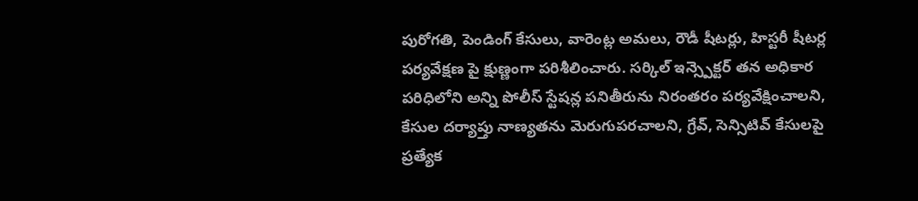పురోగతి, పెండింగ్ కేసులు, వారెంట్ల అమలు, రౌడీ షీటర్లు, హిస్టరీ షీటర్ల పర్యవేక్షణ పై క్షుణ్ణంగా పరిశీలించారు. సర్కిల్ ఇన్స్పెక్టర్ తన అధికార పరిధిలోని అన్ని పోలీస్ స్టేషన్ల పనితీరును నిరంతరం పర్యవేక్షించాలని, కేసుల దర్యాప్తు నాణ్యతను మెరుగుపరచాలని, గ్రేవ్, సెన్సిటివ్ కేసులపై ప్రత్యేక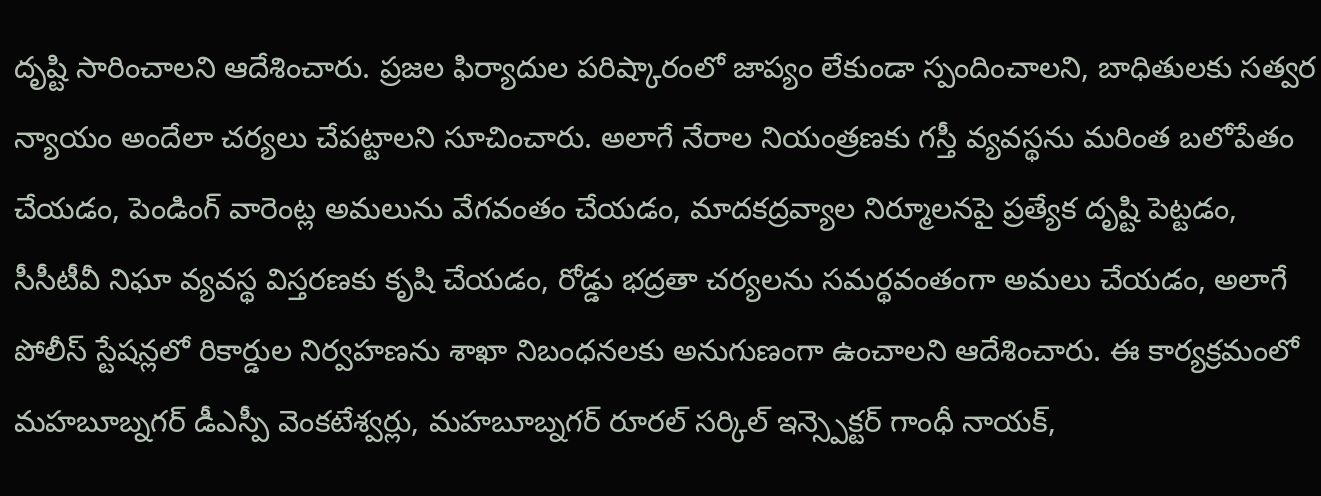దృష్టి సారించాలని ఆదేశించారు. ప్రజల ఫిర్యాదుల పరిష్కారంలో జాప్యం లేకుండా స్పందించాలని, బాధితులకు సత్వర న్యాయం అందేలా చర్యలు చేపట్టాలని సూచించారు. అలాగే నేరాల నియంత్రణకు గస్తీ వ్యవస్థను మరింత బలోపేతం చేయడం, పెండింగ్ వారెంట్ల అమలును వేగవంతం చేయడం, మాదకద్రవ్యాల నిర్మూలనపై ప్రత్యేక దృష్టి పెట్టడం, సీసీటీవీ నిఘా వ్యవస్థ విస్తరణకు కృషి చేయడం, రోడ్డు భద్రతా చర్యలను సమర్థవంతంగా అమలు చేయడం, అలాగే పోలీస్ స్టేషన్లలో రికార్డుల నిర్వహణను శాఖా నిబంధనలకు అనుగుణంగా ఉంచాలని ఆదేశించారు. ఈ కార్యక్రమంలో మహబూబ్నగర్ డీఎస్పీ వెంకటేశ్వర్లు, మహబూబ్నగర్ రూరల్ సర్కిల్ ఇన్స్పెక్టర్ గాంధీ నాయక్,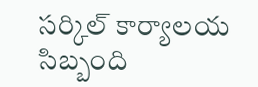సర్కిల్ కార్యాలయ సిబ్బంది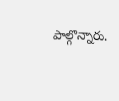పాల్గొన్నారు.